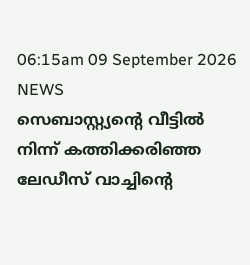06:15am 09 September 2026
NEWS
സെബാസ്റ്റ്യന്റെ വീട്ടില്‍ നിന്ന് കത്തിക്കരിഞ്ഞ ലേഡീസ് വാച്ചിന്റെ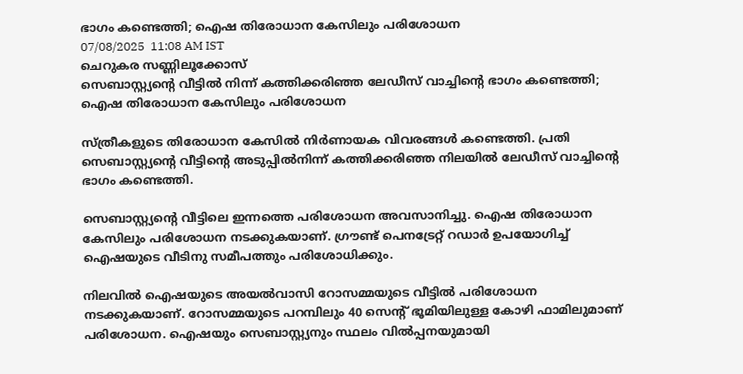ഭാഗം കണ്ടെത്തി; ഐഷ തിരോധാന കേസിലും പരിശോധന
07/08/2025  11:08 AM IST
ചെറുകര സണ്ണിലൂക്കോസ്
സെബാസ്റ്റ്യന്റെ വീട്ടില്‍ നിന്ന് കത്തിക്കരിഞ്ഞ ലേഡീസ് വാച്ചിന്റെ ഭാഗം കണ്ടെത്തി; ഐഷ തിരോധാന കേസിലും പരിശോധന

സ്ത്രീകളുടെ തിരോധാന കേസില്‍ നിര്‍ണായക വിവരങ്ങള്‍ കണ്ടെത്തി. പ്രതി സെബാസ്റ്റ്യന്റെ വീട്ടിന്റെ അടുപ്പില്‍നിന്ന് കത്തിക്കരിഞ്ഞ നിലയില്‍ ലേഡീസ് വാച്ചിന്റെ ഭാഗം കണ്ടെത്തി.

സെബാസ്റ്റ്യന്റെ വീട്ടിലെ ഇന്നത്തെ പരിശോധന അവസാനിച്ചു. ഐഷ തിരോധാന കേസിലും പരിശോധന നടക്കുകയാണ്. ഗ്രൗണ്ട് പെനട്രേറ്റ് റഡാര്‍ ഉപയോഗിച്ച് ഐഷയുടെ വീടിനു സമീപത്തും പരിശോധിക്കും.

നിലവില്‍ ഐഷയുടെ അയല്‍വാസി റോസമ്മയുടെ വീട്ടില്‍ പരിശോധന നടക്കുകയാണ്. റോസമ്മയുടെ പറമ്പിലും 40 സെന്റ് ഭൂമിയിലുള്ള കോഴി ഫാമിലുമാണ് പരിശോധന. ഐഷയും സെബാസ്റ്റ്യനും സ്ഥലം വില്‍പ്പനയുമായി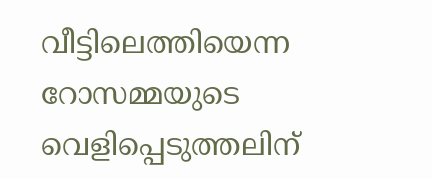വീട്ടിലെത്തിയെന്ന റോസമ്മയുടെ വെളിപ്പെടുത്തലിന്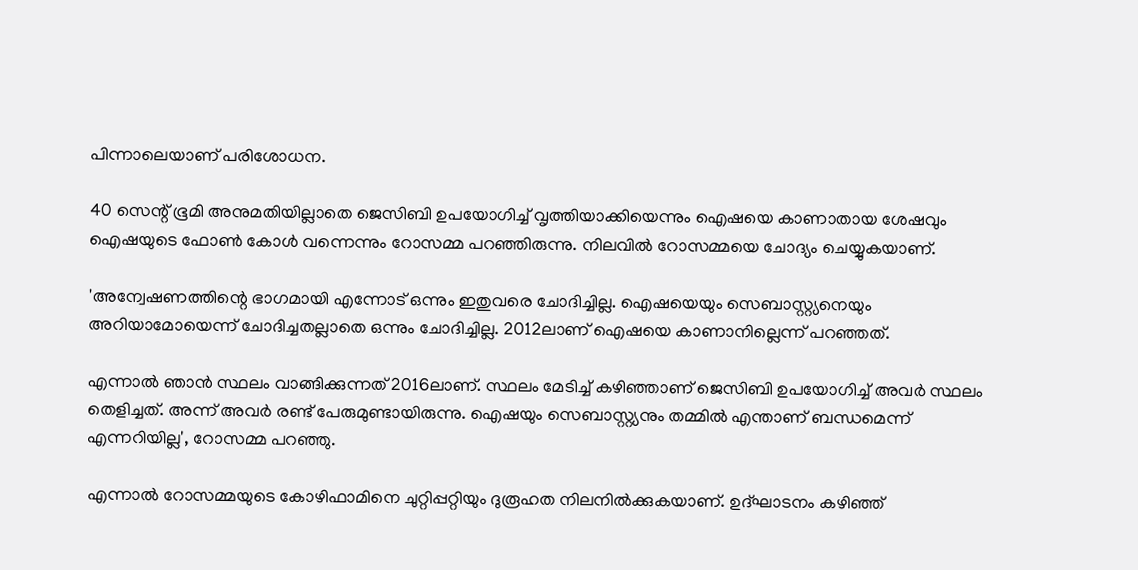പിന്നാലെയാണ് പരിശോധന.

40 സെന്റ് ഭൂമി അനുമതിയില്ലാതെ ജെസിബി ഉപയോഗിച്ച് വൃത്തിയാക്കിയെന്നും ഐഷയെ കാണാതായ ശേഷവും ഐഷയുടെ ഫോണ്‍ കോള്‍ വന്നെന്നും റോസമ്മ പറഞ്ഞിരുന്നു. നിലവില്‍ റോസമ്മയെ ചോദ്യം ചെയ്യുകയാണ്.

'അന്വേഷണത്തിന്റെ ഭാഗമായി എന്നോട് ഒന്നും ഇതുവരെ ചോദിച്ചില്ല. ഐഷയെയും സെബാസ്റ്റ്യനെയും അറിയാമോയെന്ന് ചോദിച്ചതല്ലാതെ ഒന്നും ചോദിച്ചില്ല. 2012ലാണ് ഐഷയെ കാണാനില്ലെന്ന് പറഞ്ഞത്.

എന്നാല്‍ ഞാന്‍ സ്ഥലം വാങ്ങിക്കുന്നത് 2016ലാണ്. സ്ഥലം മേടിച്ച് കഴിഞ്ഞാണ് ജെസിബി ഉപയോഗിച്ച് അവര്‍ സ്ഥലം തെളിച്ചത്. അന്ന് അവര്‍ രണ്ട് പേരുമുണ്ടായിരുന്നു. ഐഷയും സെബാസ്റ്റ്യനും തമ്മില്‍ എന്താണ് ബന്ധമെന്ന് എന്നറിയില്ല', റോസമ്മ പറഞ്ഞു.

എന്നാല്‍ റോസമ്മയുടെ കോഴിഫാമിനെ ചുറ്റിപ്പറ്റിയും ദുരൂഹത നിലനില്‍ക്കുകയാണ്. ഉദ്ഘാടനം കഴിഞ്ഞ്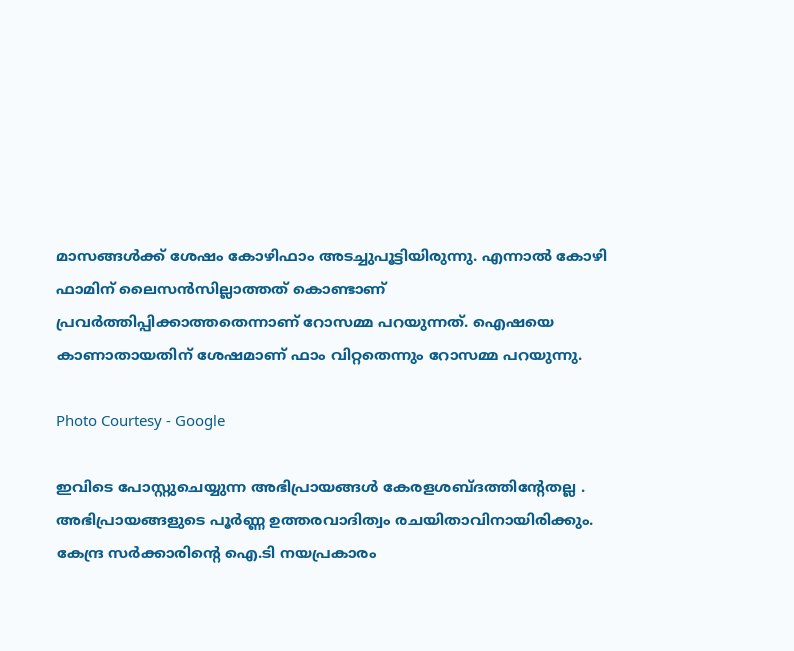മാസങ്ങള്‍ക്ക് ശേഷം കോഴിഫാം അടച്ചുപൂട്ടിയിരുന്നു. എന്നാല്‍ കോഴി ഫാമിന് ലൈസന്‍സില്ലാത്തത് കൊണ്ടാണ് പ്രവര്‍ത്തിപ്പിക്കാത്തതെന്നാണ് റോസമ്മ പറയുന്നത്. ഐഷയെ കാണാതായതിന് ശേഷമാണ് ഫാം വിറ്റതെന്നും റോസമ്മ പറയുന്നു.

Photo Courtesy - Google

ഇവിടെ പോസ്റ്റുചെയ്യുന്ന അഭിപ്രായങ്ങള്‍ കേരളശബ്‌ദത്തിന്റേതല്ല . അഭിപ്രായങ്ങളുടെ പൂര്‍ണ്ണ ഉത്തരവാദിത്വം രചയിതാവിനായിരിക്കും. കേന്ദ്ര സർക്കാരിന്റെ ഐ.ടി നയപ്രകാരം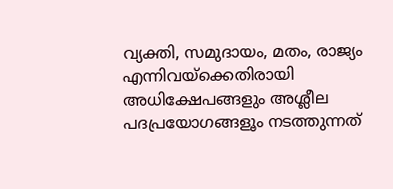വ്യക്തി, സമുദായം, മതം, രാജ്യം എന്നിവയ്ക്കെതിരായി അധിക്ഷേപങ്ങളും അശ്ലീല പദപ്രയോഗങ്ങളൂം നടത്തുന്നത്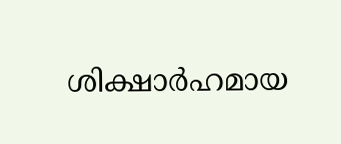ശിക്ഷാര്‍ഹമായ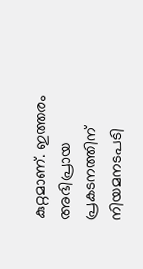കുറ്റമാണ്. ഇത്തരം അഭിപ്രായ പ്രകടനത്തിന് നിയമനടപടി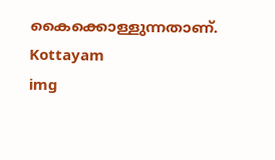കൈക്കൊള്ളുന്നതാണ്.
Kottayam
img